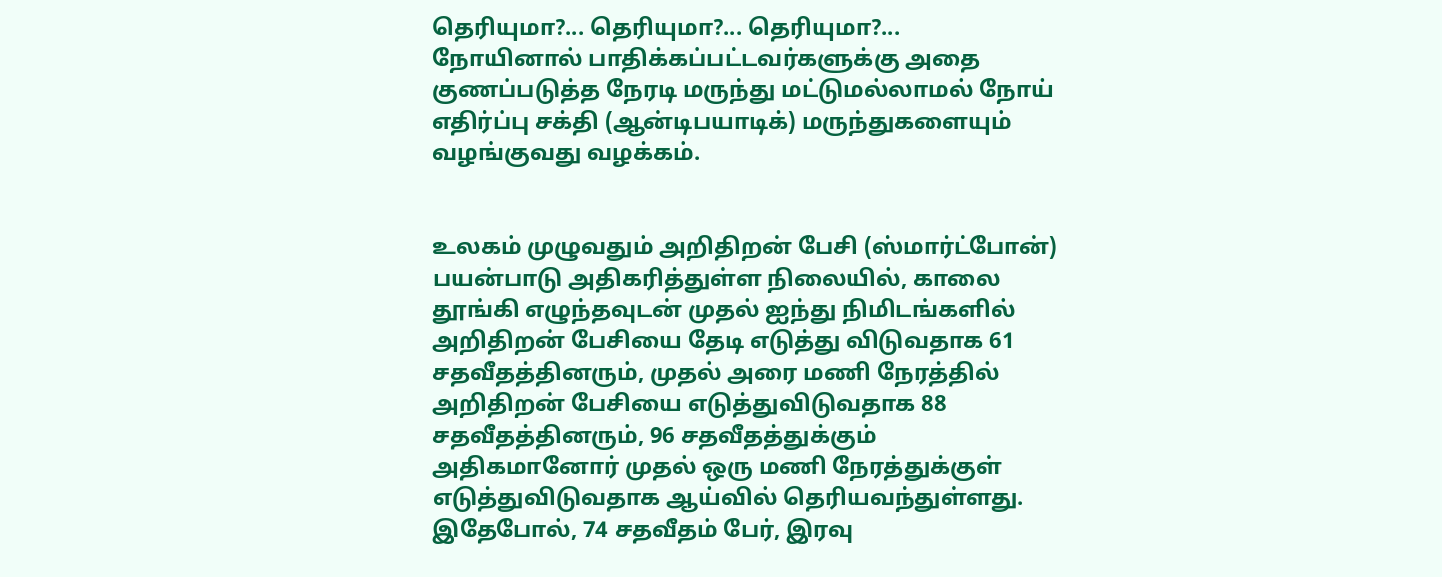தெரியுமா?... தெரியுமா?... தெரியுமா?...
நோயினால் பாதிக்கப்பட்டவர்களுக்கு அதை குணப்படுத்த நேரடி மருந்து மட்டுமல்லாமல் நோய் எதிர்ப்பு சக்தி (ஆன்டிபயாடிக்) மருந்துகளையும் வழங்குவது வழக்கம்.


உலகம் முழுவதும் அறிதிறன் பேசி (ஸ்மார்ட்போன்) பயன்பாடு அதிகரித்துள்ள நிலையில், காலை தூங்கி எழுந்தவுடன் முதல் ஐந்து நிமிடங்களில் அறிதிறன் பேசியை தேடி எடுத்து விடுவதாக 61 சதவீதத்தினரும், முதல் அரை மணி நேரத்தில் அறிதிறன் பேசியை எடுத்துவிடுவதாக 88 சதவீதத்தினரும், 96 சதவீதத்துக்கும் அதிகமானோர் முதல் ஒரு மணி நேரத்துக்குள் எடுத்துவிடுவதாக ஆய்வில் தெரியவந்துள்ளது. இதேபோல், 74 சதவீதம் பேர், இரவு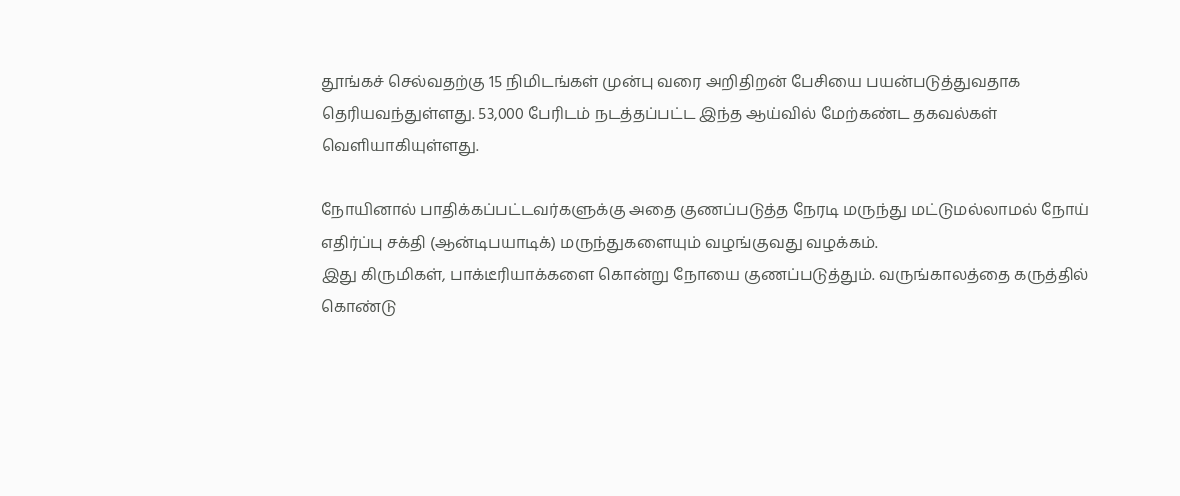தூங்கச் செல்வதற்கு 15 நிமிடங்கள் முன்பு வரை அறிதிறன் பேசியை பயன்படுத்துவதாக தெரியவந்துள்ளது. 53,000 பேரிடம் நடத்தப்பட்ட இந்த ஆய்வில் மேற்கண்ட தகவல்கள் வெளியாகியுள்ளது.

நோயினால் பாதிக்கப்பட்டவர்களுக்கு அதை குணப்படுத்த நேரடி மருந்து மட்டுமல்லாமல் நோய் எதிர்ப்பு சக்தி (ஆன்டிபயாடிக்) மருந்துகளையும் வழங்குவது வழக்கம்.
இது கிருமிகள், பாக்டீரியாக்களை கொன்று நோயை குணப்படுத்தும். வருங்காலத்தை கருத்தில் கொண்டு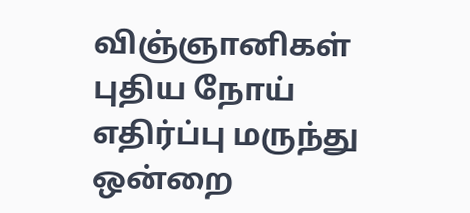விஞ்ஞானிகள் புதிய நோய் எதிர்ப்பு மருந்து ஒன்றை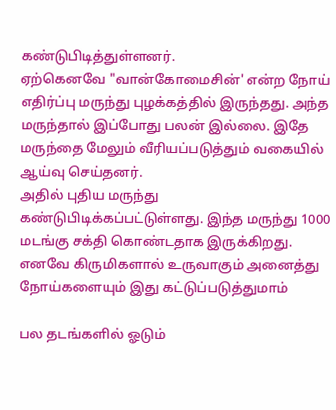கண்டுபிடித்துள்ளனர்.
ஏற்கெனவே "வான்கோமைசின்' என்ற நோய் எதிர்ப்பு மருந்து புழக்கத்தில் இருந்தது. அந்த மருந்தால் இப்போது பலன் இல்லை. இதே மருந்தை மேலும் வீரியப்படுத்தும் வகையில் ஆய்வு செய்தனர்.
அதில் புதிய மருந்து கண்டுபிடிக்கப்பட்டுள்ளது. இந்த மருந்து 1000 மடங்கு சக்தி கொண்டதாக இருக்கிறது. எனவே கிருமிகளால் உருவாகும் அனைத்து நோய்களையும் இது கட்டுப்படுத்துமாம்

பல தடங்களில் ஓடும்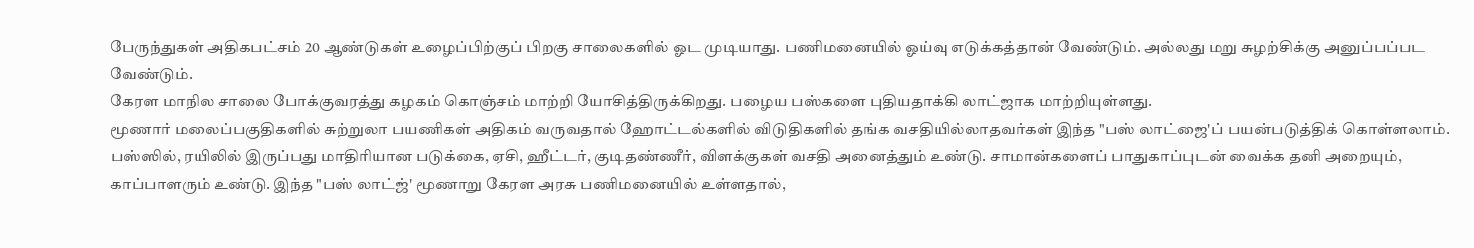பேருந்துகள் அதிகபட்சம் 20 ஆண்டுகள் உழைப்பிற்குப் பிறகு சாலைகளில் ஓட முடியாது. பணிமனையில் ஓய்வு எடுக்கத்தான் வேண்டும். அல்லது மறு சுழற்சிக்கு அனுப்பப்பட வேண்டும்.
கேரள மாநில சாலை போக்குவரத்து கழகம் கொஞ்சம் மாற்றி யோசித்திருக்கிறது. பழைய பஸ்களை புதியதாக்கி லாட்ஜாக மாற்றியுள்ளது.
மூணார் மலைப்பகுதிகளில் சுற்றுலா பயணிகள் அதிகம் வருவதால் ஹோட்டல்களில் விடுதிகளில் தங்க வசதியில்லாதவர்கள் இந்த "பஸ் லாட்ஜை'ப் பயன்படுத்திக் கொள்ளலாம். பஸ்ஸில், ரயிலில் இருப்பது மாதிரியான படுக்கை, ஏசி, ஹீட்டர், குடிதண்ணீர், விளக்குகள் வசதி அனைத்தும் உண்டு. சாமான்களைப் பாதுகாப்புடன் வைக்க தனி அறையும், காப்பாளரும் உண்டு. இந்த "பஸ் லாட்ஜ்' மூணாறு கேரள அரசு பணிமனையில் உள்ளதால்,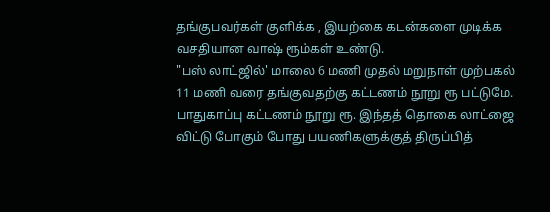தங்குபவர்கள் குளிக்க , இயற்கை கடன்களை முடிக்க வசதியான வாஷ் ரூம்கள் உண்டு.
"பஸ் லாட்ஜில்' மாலை 6 மணி முதல் மறுநாள் முற்பகல் 11 மணி வரை தங்குவதற்கு கட்டணம் நூறு ரூ பட்டுமே. பாதுகாப்பு கட்டணம் நூறு ரூ. இந்தத் தொகை லாட்ஜை விட்டு போகும் போது பயணிகளுக்குத் திருப்பித்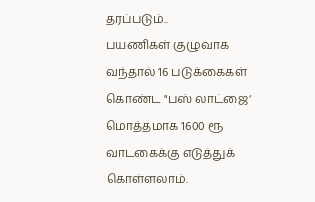தரப்படும்..
பயணிகள் குழுவாக வந்தால் 16 படுக்கைகள் கொண்ட "பஸ் லாட்ஜை‘ மொத்தமாக 1600 ரூ வாடகைக்கு எடுத்துக் கொள்ளலாம்.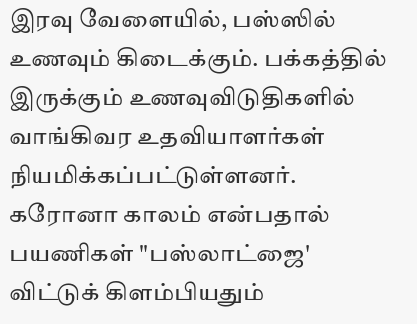இரவு வேளையில், பஸ்ஸில் உணவும் கிடைக்கும். பக்கத்தில் இருக்கும் உணவுவிடுதிகளில் வாங்கிவர உதவியாளர்கள் நியமிக்கப்பட்டுள்ளனர்.
கரோனா காலம் என்பதால் பயணிகள் "பஸ்லாட்ஜை' விட்டுக் கிளம்பியதும்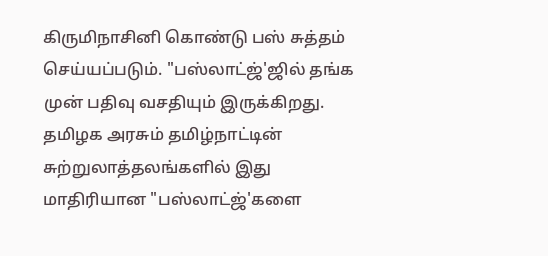கிருமிநாசினி கொண்டு பஸ் சுத்தம் செய்யப்படும். "பஸ்லாட்ஜ்'ஜில் தங்க முன் பதிவு வசதியும் இருக்கிறது.
தமிழக அரசும் தமிழ்நாட்டின் சுற்றுலாத்தலங்களில் இது மாதிரியான "பஸ்லாட்ஜ்'களை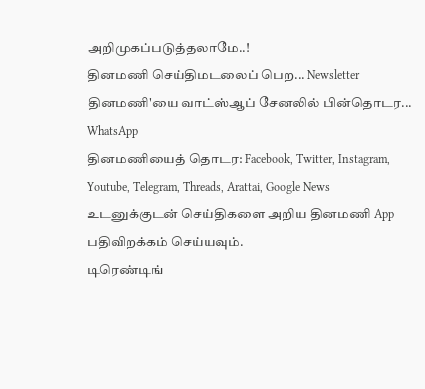அறிமுகப்படுத்தலாமே..!
தினமணி செய்திமடலைப் பெற... Newsletter
தினமணி'யை வாட்ஸ்ஆப் சேனலில் பின்தொடர... WhatsApp
தினமணியைத் தொடர: Facebook, Twitter, Instagram, Youtube, Telegram, Threads, Arattai, Google News
உடனுக்குடன் செய்திகளை அறிய தினமணி App பதிவிறக்கம் செய்யவும்.
டிரெண்டிங்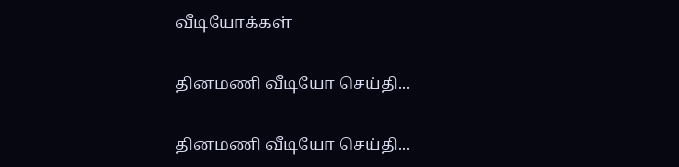வீடியோக்கள்

தினமணி வீடியோ செய்தி...

தினமணி வீடியோ செய்தி...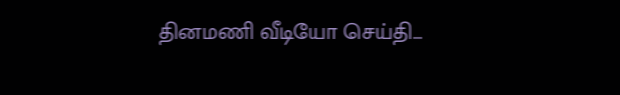தினமணி வீடியோ செய்தி...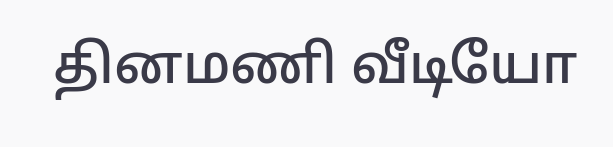தினமணி வீடியோ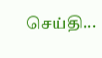செய்தி...